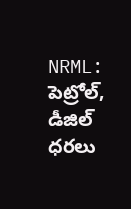NRML: పెట్రోల్, డీజిల్ ధరలు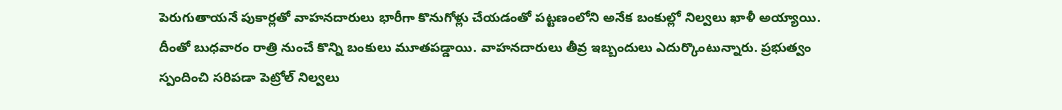పెరుగుతాయనే పుకార్లతో వాహనదారులు భారీగా కొనుగోళ్లు చేయడంతో పట్టణంలోని అనేక బంకుల్లో నిల్వలు ఖాళీ అయ్యాయి. దీంతో బుధవారం రాత్రి నుంచే కొన్ని బంకులు మూతపడ్డాయి. వాహనదారులు తీవ్ర ఇబ్బందులు ఎదుర్కొంటున్నారు. ప్రభుత్వం స్పందించి సరిపడా పెట్రోల్ నిల్వలు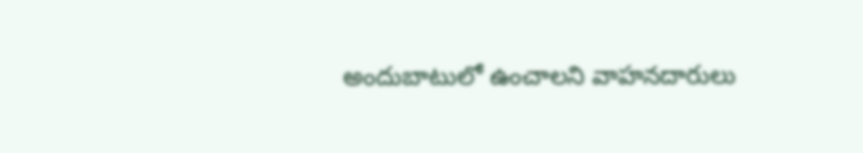అందుబాటులో ఉంచాలని వాహనదారులు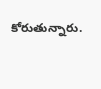కోరుతున్నారు.